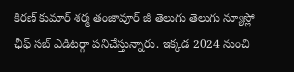కిరణ్ కుమార్ శర్మ తంజావూర్ జీ తెలుగు తెలుగు న్యూస్లో ఛీఫ్ సబ్ ఎడిటర్గా పనిచేస్తున్నారు. ఇక్కడ 2024 నుంచి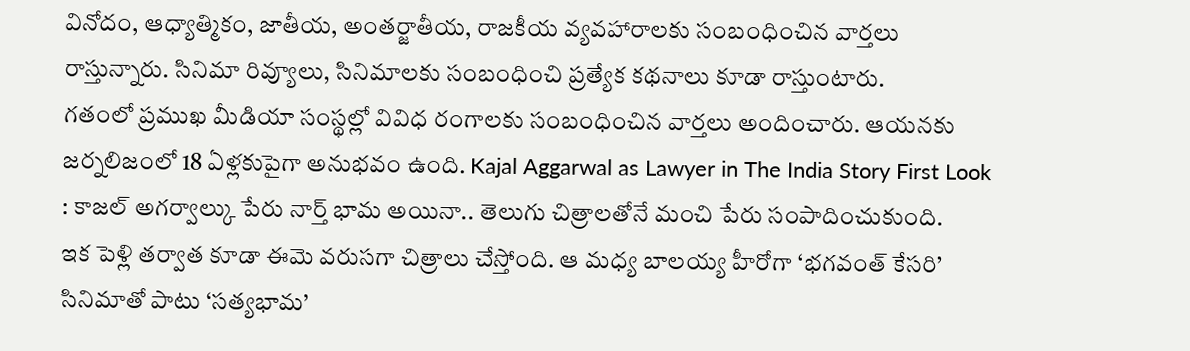వినోదం, ఆధ్యాత్మికం, జాతీయ, అంతర్జాతీయ, రాజకీయ వ్యవహారాలకు సంబంధించిన వార్తలు రాస్తున్నారు. సినిమా రివ్యూలు, సినిమాలకు సంబంధించి ప్రత్యేక కథనాలు కూడా రాస్తుంటారు.
గతంలో ప్రముఖ మీడియా సంస్థల్లో వివిధ రంగాలకు సంబంధించిన వార్తలు అందించారు. ఆయనకు జర్నలిజంలో 18 ఏళ్లకుపైగా అనుభవం ఉంది. Kajal Aggarwal as Lawyer in The India Story First Look : కాజల్ అగర్వాల్కు పేరు నార్త్ భామ అయినా.. తెలుగు చిత్రాలతోనే మంచి పేరు సంపాదించుకుంది.
ఇక పెళ్లి తర్వాత కూడా ఈమె వరుసగా చిత్రాలు చేస్తోంది. ఆ మధ్య బాలయ్య హీరోగా ‘భగవంత్ కేసరి’ సినిమాతో పాటు ‘సత్యభామ’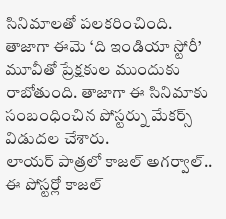సినిమాలతో పలకరించింది. తాజాగా ఈమె ‘ది ఇండియా స్టోరీ’ మూవీతో ప్రేక్షకుల ముందుకు రాబోతుంది. తాజాగా ఈ సినిమాకు సంబంధించిన పోస్టర్ను మేకర్స్ విడుదల చేశారు.
లాయర్ పాత్రలో కాజల్ అగర్వాల్.. ఈ పోస్టర్లో కాజల్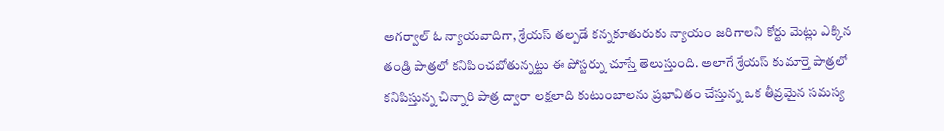అగర్వాల్ ఓ న్యాయవాదిగా, శ్రేయస్ తల్పడే కన్నకూతురుకు న్యాయం జరిగాలని కోర్టు మెట్లు ఎక్కిన తండ్రి పాత్రలో కనిపించబోతున్నట్టు ఈ పోస్టర్ను చూస్తే తెలుస్తుంది. అలాగే శ్రేయస్ కుమార్తె పాత్రలో కనిపిస్తున్న చిన్నారి పాత్ర ద్వారా లక్షలాది కుటుంబాలను ప్రభావితం చేస్తున్న ఒక తీవ్రమైన సమస్య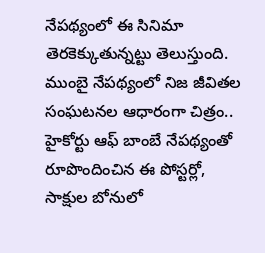నేపథ్యంలో ఈ సినిమా తెరకెక్కుతున్నట్టు తెలుస్తుంది.
ముంబై నేపథ్యంలో నిజ జీవితల సంఘటనల ఆధారంగా చిత్రం.. హైకోర్టు ఆఫ్ బాంబే నేపథ్యంతో రూపొందించిన ఈ పోస్టర్లో, సాక్షుల బోనులో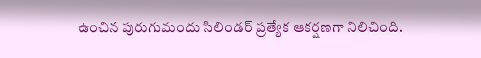ఉంచిన పురుగుమందు సిలిండర్ ప్రత్యేక ఆకర్షణగా నిలిచింది.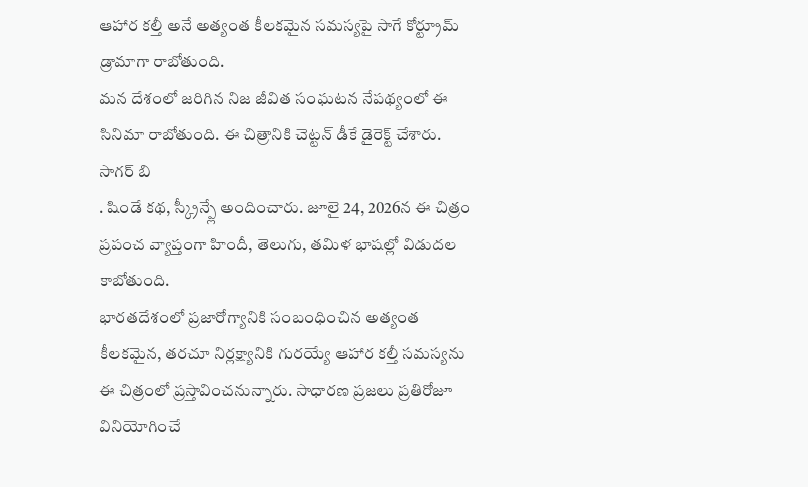ఆహార కల్తీ అనే అత్యంత కీలకమైన సమస్యపై సాగే కోర్ట్రూమ్ డ్రామాగా రాబోతుంది.
మన దేశంలో జరిగిన నిజ జీవిత సంఘటన నేపథ్యంలో ఈ సినిమా రాబోతుంది. ఈ చిత్రానికి చెట్టన్ డీకే డైరెక్ట్ చేశారు. సాగర్ బి
. షిండే కథ, స్క్రీన్ప్లే అందించారు. జూలై 24, 2026న ఈ చిత్రం ప్రపంచ వ్యాప్తంగా హిందీ, తెలుగు, తమిళ భాషల్లో విడుదల కాబోతుంది.
భారతదేశంలో ప్రజారోగ్యానికి సంబంధించిన అత్యంత కీలకమైన, తరచూ నిర్లక్ష్యానికి గురయ్యే ఆహార కల్తీ సమస్యను ఈ చిత్రంలో ప్రస్తావించనున్నారు. సాధారణ ప్రజలు ప్రతిరోజూ వినియోగించే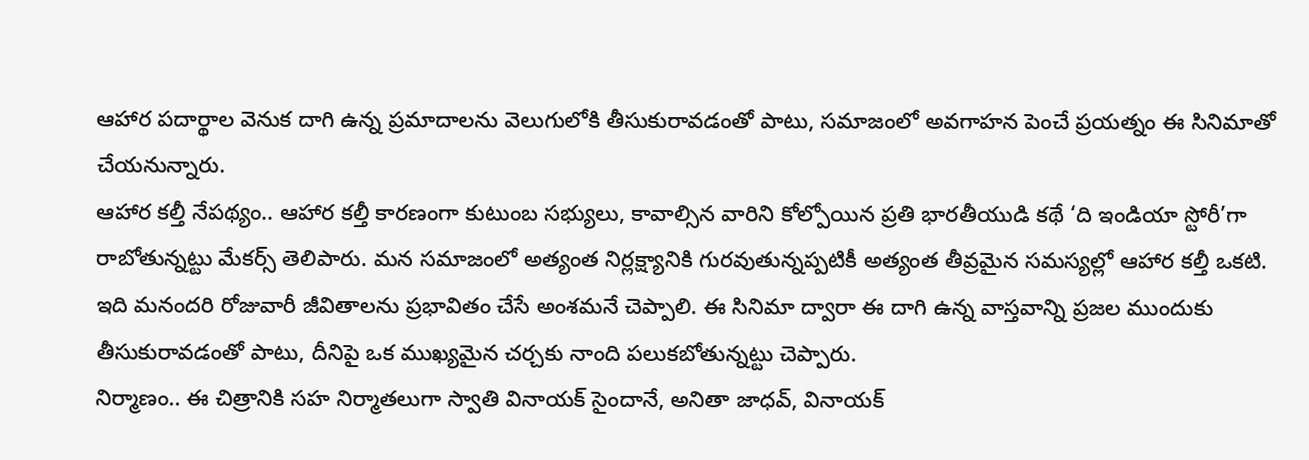ఆహార పదార్థాల వెనుక దాగి ఉన్న ప్రమాదాలను వెలుగులోకి తీసుకురావడంతో పాటు, సమాజంలో అవగాహన పెంచే ప్రయత్నం ఈ సినిమాతో చేయనున్నారు.
ఆహార కల్తీ నేపథ్యం.. ఆహార కల్తీ కారణంగా కుటుంబ సభ్యులు, కావాల్సిన వారిని కోల్పోయిన ప్రతి భారతీయుడి కథే ‘ది ఇండియా స్టోరీ’గా రాబోతున్నట్టు మేకర్స్ తెలిపారు. మన సమాజంలో అత్యంత నిర్లక్ష్యానికి గురవుతున్నప్పటికీ అత్యంత తీవ్రమైన సమస్యల్లో ఆహార కల్తీ ఒకటి. ఇది మనందరి రోజువారీ జీవితాలను ప్రభావితం చేసే అంశమనే చెప్పాలి. ఈ సినిమా ద్వారా ఈ దాగి ఉన్న వాస్తవాన్ని ప్రజల ముందుకు తీసుకురావడంతో పాటు, దీనిపై ఒక ముఖ్యమైన చర్చకు నాంది పలుకబోతున్నట్టు చెప్పారు.
నిర్మాణం.. ఈ చిత్రానికి సహ నిర్మాతలుగా స్వాతి వినాయక్ సైందానే, అనితా జాధవ్, వినాయక్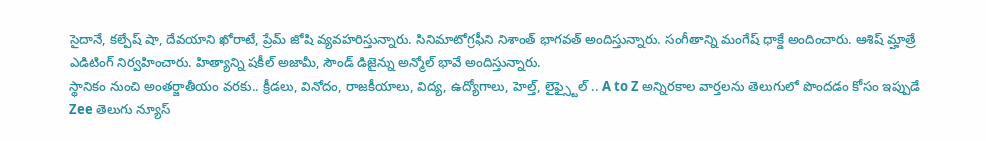సైదానే, కల్పేష్ షా, దేవయాని ఖోరాటే, ప్రేమ్ జోషి వ్యవహరిస్తున్నారు. సినిమాటోగ్రఫీని నిశాంత్ భాగవత్ అందిస్తున్నారు. సంగీతాన్ని మంగేష్ ధాక్డే అందించారు. ఆశిష్ మ్హాత్రే ఎడిటింగ్ నిర్వహించారు. హిత్యాన్ని షకీల్ అజామీ, సౌండ్ డిజైన్ను అన్మోల్ భావే అందిస్తున్నారు.
స్థానికం నుంచి అంతర్జాతీయం వరకు.. క్రీడలు, వినోదం, రాజకీయాలు, విద్య, ఉద్యోగాలు, హెల్త్, లైఫ్స్టైల్ .. A to Z అన్నిరకాల వార్తలను తెలుగులో పొందడం కోసం ఇప్పుడే Zee తెలుగు న్యూస్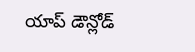యాప్ డౌన్లోడ్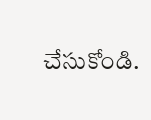చేసుకోండి.